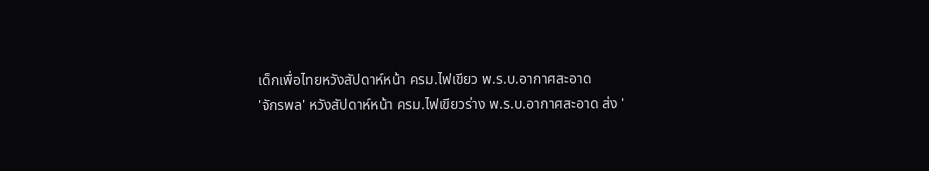เด็กเพื่อไทยหวังสัปดาห์หน้า ครม.ไฟเขียว พ.ร.บ.อากาศสะอาด
'จักรพล' หวังสัปดาห์หน้า ครม.ไฟเขียวร่าง พ.ร.บ.อากาศสะอาด ส่ง '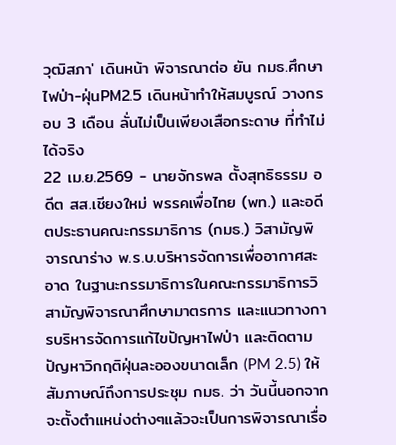วุฒิสภา' เดินหน้า พิจารณาต่อ ยัน กมธ.ศึกษาไฟป่า-ฝุ่นPM2.5 เดินหน้าทำให้สมบูรณ์ วางกรอบ 3 เดือน ลั่นไม่เป็นเพียงเสือกระดาษ ที่ทำไม่ได้จริง
22 เม.ย.2569 - นายจักรพล ตั้งสุทธิธรรม อดีต สส.เชียงใหม่ พรรคเพื่อไทย (พท.) และอดีตประธานคณะกรรมาธิการ (กมธ.) วิสามัญพิจารณาร่าง พ.ร.บ.บริหารจัดการเพื่ออากาศสะอาด ในฐานะกรรมาธิการในคณะกรรมาธิการวิสามัญพิจารณาศึกษามาตรการ และแนวทางการบริหารจัดการแก้ไขปัญหาไฟป่า และติดตามปัญหาวิกฤติฝุ่นละอองขนาดเล็ก (PM 2.5) ให้สัมภาษณ์ถึงการประชุม กมธ. ว่า วันนี้นอกจากจะตั้งตำแหน่งต่างๆแล้วจะเป็นการพิจารณาเรื่อ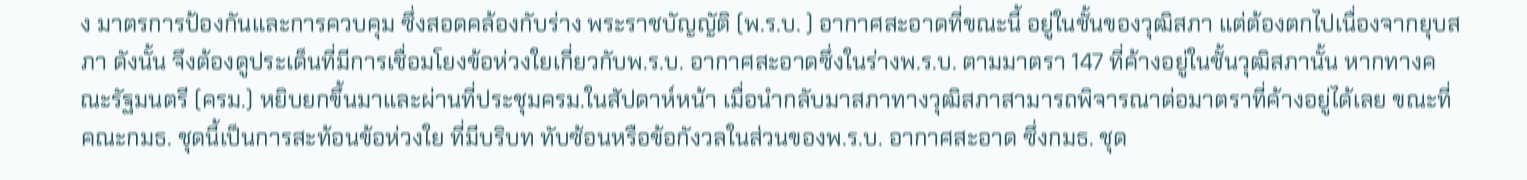ง มาตรการป้องกันและการควบคุม ซึ่งสอดคล้องกับร่าง พระราชบัญญัติ (พ.ร.บ. ) อากาศสะอาดที่ขณะนี้ อยู่ในชั้นของวุฒิสภา แต่ต้องตกไปเนื่องจากยุบสภา ดังนั้น จึงต้องดูประเด็นที่มีการเชื่อมโยงข้อห่วงใยเกี่ยวกับพ.ร.บ. อากาศสะอาดซึ่งในร่างพ.ร.บ. ตามมาตรา 147 ที่ค้างอยู่ในชั้นวุฒิสภานั้น หากทางคณะรัฐมนตรี (ครม.) หยิบยกขึ้นมาและผ่านที่ประชุมครม.ในสัปดาห์หน้า เมื่อนำกลับมาสภาทางวุฒิสภาสามารถพิจารณาต่อมาตราที่ค้างอยู่ได้เลย ขณะที่คณะกมธ. ชุดนี้เป็นการสะท้อนข้อห่วงใย ที่มีบริบท ทับซ้อนหรือข้อกังวลในส่วนของพ.ร.บ. อากาศสะอาด ซึ่งกมธ. ชุด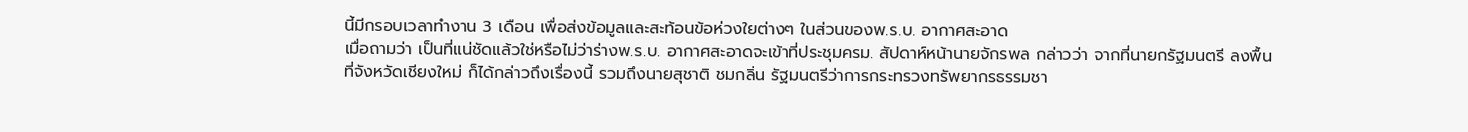นี้มีกรอบเวลาทำงาน 3 เดือน เพื่อส่งข้อมูลและสะท้อนข้อห่วงใยต่างๆ ในส่วนของพ.ร.บ. อากาศสะอาด
เมื่อถามว่า เป็นที่แน่ชัดแล้วใช่หรือไม่ว่าร่างพ.ร.บ. อากาศสะอาดจะเข้าที่ประชุมครม. สัปดาห์หน้านายจักรพล กล่าวว่า จากที่นายกรัฐมนตรี ลงพื้นที่จังหวัดเชียงใหม่ ก็ได้กล่าวถึงเรื่องนี้ รวมถึงนายสุชาติ ชมกลิ่น รัฐมนตรีว่าการกระทรวงทรัพยากรธรรมชา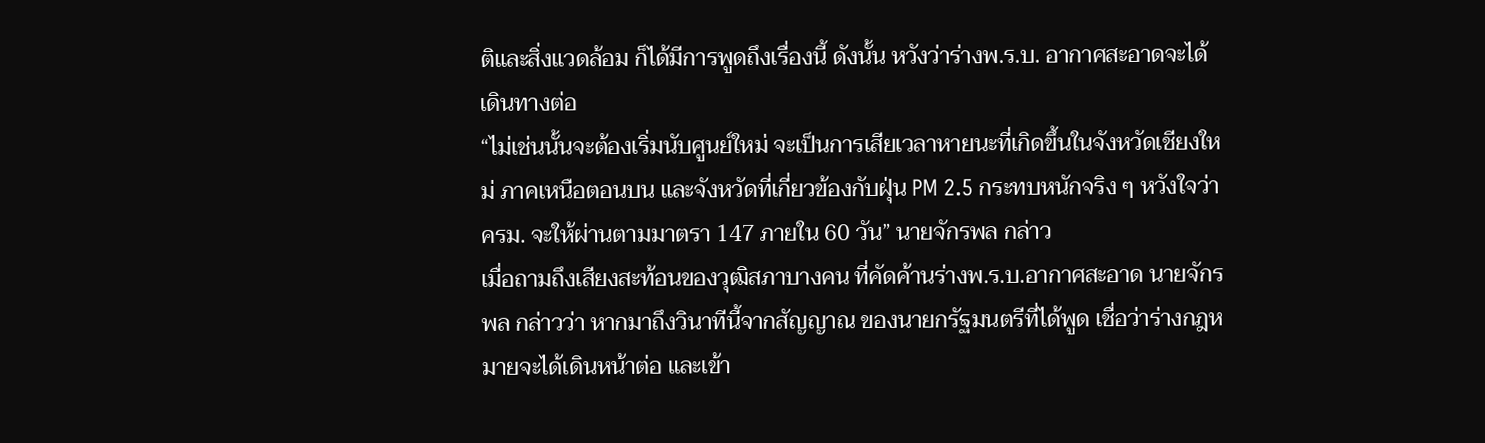ติและสิ่งแวดล้อม ก็ได้มีการพูดถึงเรื่องนี้ ดังนั้น หวังว่าร่างพ.ร.บ. อากาศสะอาดจะได้เดินทางต่อ
“ไม่เช่นนั้นจะต้องเริ่มนับศูนย์ใหม่ จะเป็นการเสียเวลาหายนะที่เกิดขึ้นในจังหวัดเชียงใหม่ ภาคเหนือตอนบน และจังหวัดที่เกี่ยวข้องกับฝุ่น PM 2.5 กระทบหนักจริง ๆ หวังใจว่าครม. จะให้ผ่านตามมาตรา 147 ภายใน 60 วัน” นายจักรพล กล่าว
เมื่อถามถึงเสียงสะท้อนของวุฒิสภาบางคน ที่คัดค้านร่างพ.ร.บ.อากาศสะอาด นายจักรพล กล่าวว่า หากมาถึงวินาทีนี้จากสัญญาณ ของนายกรัฐมนตรีที่ได้พูด เชื่อว่าร่างกฎหมายจะได้เดินหน้าต่อ และเข้า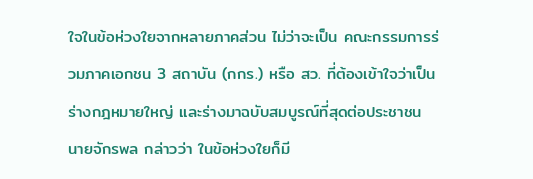ใจในข้อห่วงใยจากหลายภาคส่วน ไม่ว่าจะเป็น คณะกรรมการร่วมภาคเอกชน 3 สถาบัน (กกร.) หรือ สว. ที่ต้องเข้าใจว่าเป็นร่างกฎหมายใหญ่ และร่างมาฉบับสมบูรณ์ที่สุดต่อประชาชน
นายจักรพล กล่าวว่า ในข้อห่วงใยก็มี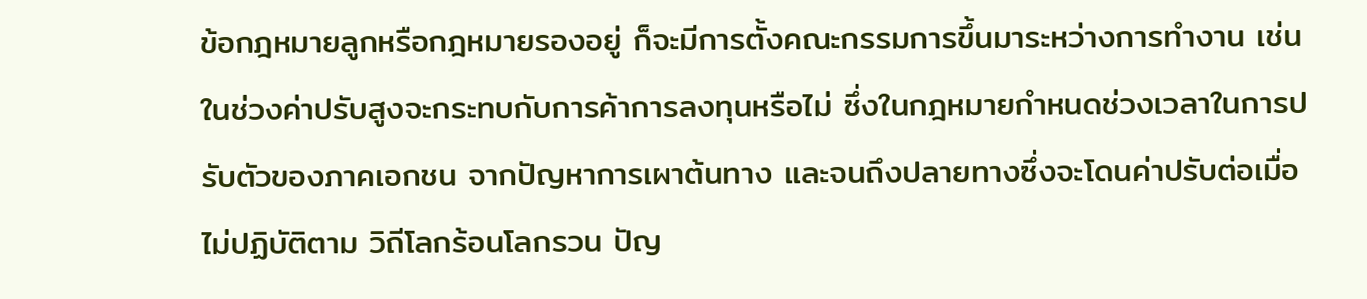ข้อกฎหมายลูกหรือกฎหมายรองอยู่ ก็จะมีการตั้งคณะกรรมการขึ้นมาระหว่างการทำงาน เช่น ในช่วงค่าปรับสูงจะกระทบกับการค้าการลงทุนหรือไม่ ซึ่งในกฎหมายกำหนดช่วงเวลาในการปรับตัวของภาคเอกชน จากปัญหาการเผาต้นทาง และจนถึงปลายทางซึ่งจะโดนค่าปรับต่อเมื่อไม่ปฏิบัติตาม วิถีโลกร้อนโลกรวน ปัญ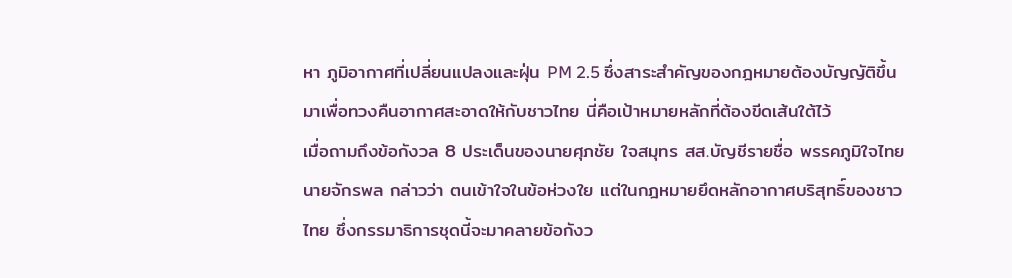หา ภูมิอากาศที่เปลี่ยนแปลงและฝุ่น PM 2.5 ซึ่งสาระสำคัญของกฎหมายต้องบัญญัติขึ้นมาเพื่อทวงคืนอากาศสะอาดให้กับชาวไทย นี่คือเป้าหมายหลักที่ต้องขีดเส้นใต้ไว้
เมื่อถามถึงข้อกังวล 8 ประเด็นของนายศุภชัย ใจสมุทร สส.บัญชีรายชื่อ พรรคภูมิใจไทย นายจักรพล กล่าวว่า ตนเข้าใจในข้อห่วงใย แต่ในกฎหมายยึดหลักอากาศบริสุทธิ์ของชาวไทย ซึ่งกรรมาธิการชุดนี้จะมาคลายข้อกังว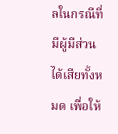ลในกรณีที่มีผู้มีส่วนได้เสียทั้งหมด เพื่อให้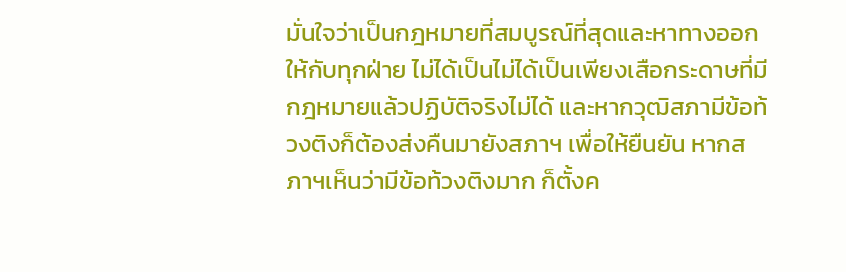มั่นใจว่าเป็นกฎหมายที่สมบูรณ์ที่สุดและหาทางออกให้กับทุกฝ่าย ไม่ได้เป็นไม่ได้เป็นเพียงเสือกระดาษที่มีกฎหมายแล้วปฏิบัติจริงไม่ได้ และหากวุฒิสภามีข้อท้วงติงก็ต้องส่งคืนมายังสภาฯ เพื่อให้ยืนยัน หากสภาฯเห็นว่ามีข้อท้วงติงมาก ก็ตั้งค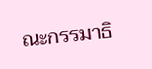ณะกรรมาธิ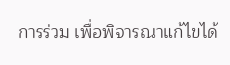การร่วม เพื่อพิจารณาแก้ไขได้